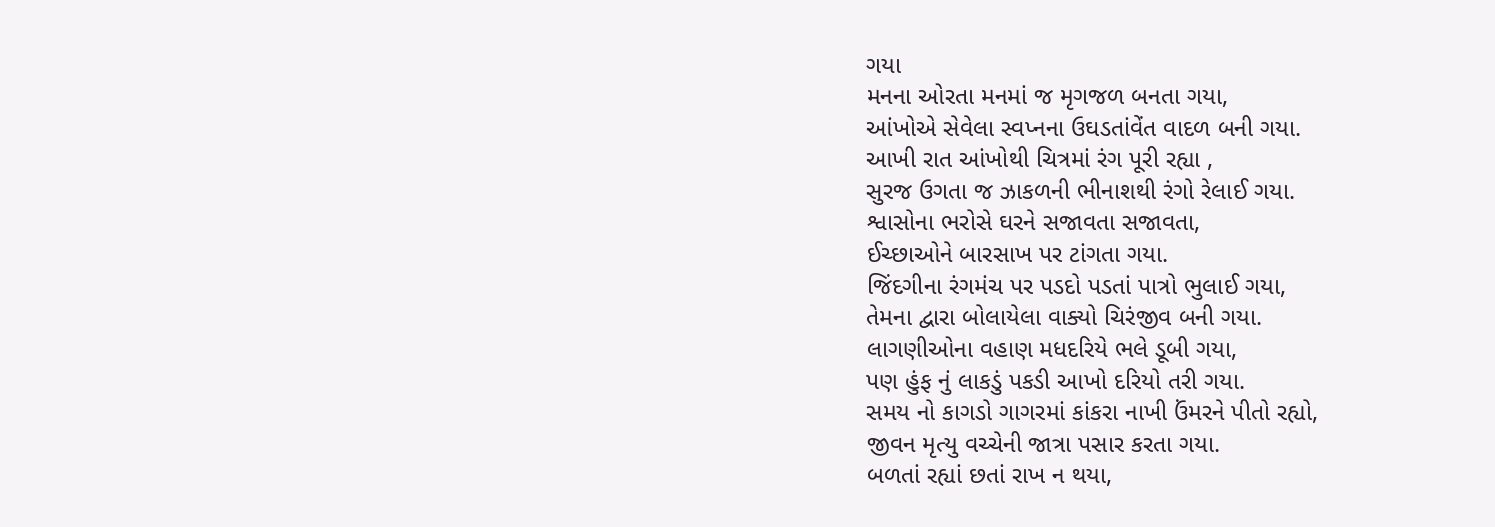ગયા
મનના ઓરતા મનમાં જ મૃગજળ બનતા ગયા,
આંખોએ સેવેલા સ્વપ્નના ઉઘડતાંવેંત વાદળ બની ગયા.
આખી રાત આંખોથી ચિત્રમાં રંગ પૂરી રહ્યા ,
સુરજ ઉગતા જ ઝાકળની ભીનાશથી રંગો રેલાઈ ગયા.
શ્વાસોના ભરોસે ઘરને સજાવતા સજાવતા,
ઈચ્છાઓને બારસાખ પર ટાંગતા ગયા.
જિંદગીના રંગમંચ પર પડદો પડતાં પાત્રો ભુલાઈ ગયા,
તેમના દ્વારા બોલાયેલા વાક્યો ચિરંજીવ બની ગયા.
લાગણીઓના વહાણ મધદરિયે ભલે ડૂબી ગયા,
પણ હુંફ નું લાકડું પકડી આખો દરિયો તરી ગયા.
સમય નો કાગડો ગાગરમાં કાંકરા નાખી ઉંમરને પીતો રહ્યો,
જીવન મૃત્યુ વચ્ચેની જાત્રા પસાર કરતા ગયા.
બળતાં રહ્યાં છતાં રાખ ન થયા,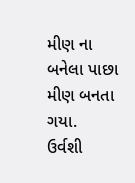મીણ ના બનેલા પાછા મીણ બનતા ગયા.
ઉર્વશી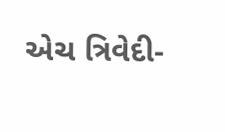એચ ત્રિવેદી-